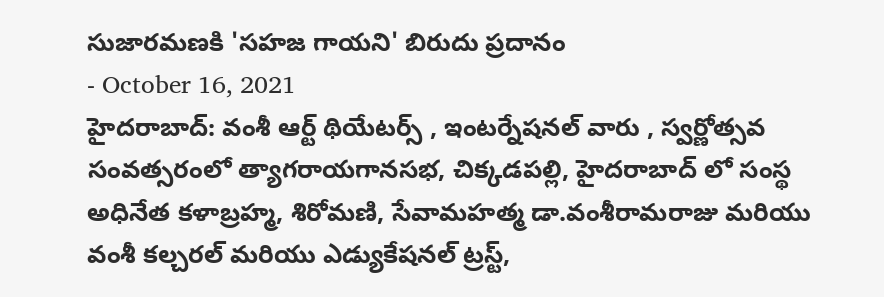సుజారమణకి 'సహజ గాయని' బిరుదు ప్రదానం
- October 16, 2021
హైదరాబాద్: వంశీ ఆర్ట్ థియేటర్స్ , ఇంటర్నేషనల్ వారు , స్వర్ణోత్సవ సంవత్సరంలో త్యాగరాయగానసభ, చిక్కడపల్లి, హైదరాబాద్ లో సంస్థ అధినేత కళాబ్రహ్మ, శిరోమణి, సేవామహత్మ డా.వంశీరామరాజు మరియు వంశీ కల్చరల్ మరియు ఎడ్యుకేషనల్ ట్రస్ట్,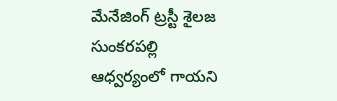మేనేజింగ్ ట్రస్టీ శైలజ సుంకరపల్లి ఆధ్వర్యంలో గాయని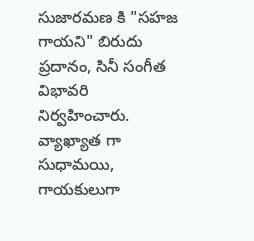సుజారమణ కి "సహజ గాయని" బిరుదు ప్రదానం, సినీ సంగీత విభావరి నిర్వహించారు. వ్యాఖ్యాత గా సుధామయి, గాయకులుగా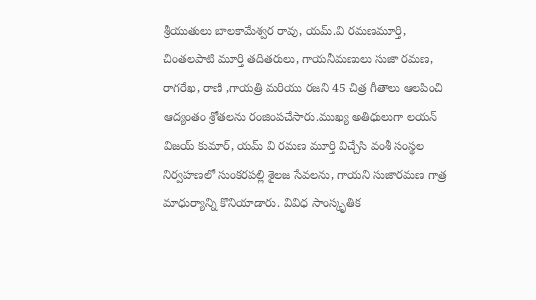శ్రీయుతులు బాలకామేశ్వర రావు, యమ్.వి రమణమూర్తి, చింతలపాటి మూర్తి తదితరులు, గాయనీమణులు సుజా రమణ, రాగరేఖ, రాణి ,గాయత్రి మరియు రజని 45 చిత్ర గీతాలు ఆలపించి ఆద్యంతం శ్రోతలను రంజింపచేసారు.ముఖ్య అతిధులుగా లయన్ విజయ్ కుమార్, యమ్ వి రమణ మూర్తి విచ్చేసి వంశీ సంస్థల నిర్వహణలో సుంకరపల్లి శైలజ సేవలను, గాయని సుజారమణ గాత్ర మాధుర్యాన్ని కొనియాడారు. వివిధ సాంస్కృతిక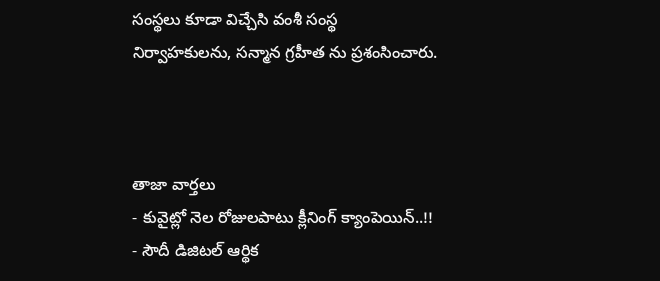సంస్థలు కూడా విచ్చేసి వంశీ సంస్థ నిర్వాహకులను, సన్మాన గ్రహీత ను ప్రశంసించారు.



తాజా వార్తలు
- కువైట్లో నెల రోజులపాటు క్లీనింగ్ క్యాంపెయిన్..!!
- సౌదీ డిజిటల్ ఆర్థిక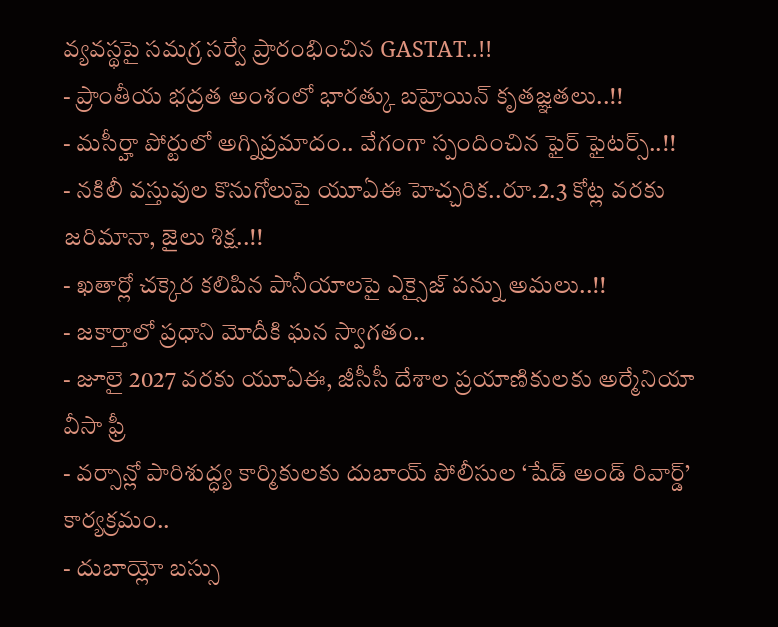వ్యవస్థపై సమగ్ర సర్వే ప్రారంభించిన GASTAT..!!
- ప్రాంతీయ భద్రత అంశంలో భారత్కు బహ్రెయిన్ కృతజ్ఞతలు..!!
- మసీర్హా పోర్టులో అగ్నిప్రమాదం.. వేగంగా స్పందించిన ఫైర్ ఫైటర్స్..!!
- నకిలీ వస్తువుల కొనుగోలుపై యూఏఈ హెచ్చరిక..రూ.2.3 కోట్ల వరకు జరిమానా, జైలు శిక్ష..!!
- ఖతార్లో చక్కెర కలిపిన పానీయాలపై ఎక్సైజ్ పన్ను అమలు..!!
- జకార్తాలో ప్రధాని మోదీకి ఘన స్వాగతం..
- జూలై 2027 వరకు యూఏఈ, జీసీసీ దేశాల ప్రయాణికులకు అర్మేనియా వీసా ఫ్రీ
- వర్సాన్లో పారిశుద్ధ్య కార్మికులకు దుబాయ్ పోలీసుల ‘షేడ్ అండ్ రివార్డ్’ కార్యక్రమం..
- దుబాయ్లో బస్సు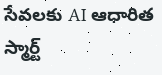సేవలకు AI ఆధారిత స్మార్ట్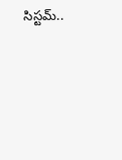సిస్టమ్..